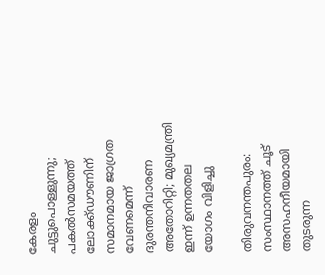കേരളം ചുട്ടുപൊള്ളുന്നു; പകൽസമയത്ത് ലോക്ക്ഡൗണിന് സമാനമായ ജാഗ്രത വേണമെന്ന് ദുരന്തനിവാരണ അതോറിറ്റി; മുഖ്യമന്ത്രി ഇന്ന് ഉന്നതതല യോഗം വിളിച്ചു

തിരുവനന്തപുരം: സംസ്ഥാനത്ത് ചൂട് അസഹനീയമായി തുടരുന്ന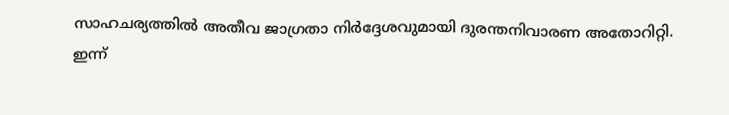സാഹചര്യത്തിൽ അതീവ ജാഗ്രതാ നിർദ്ദേശവുമായി ദുരന്തനിവാരണ അതോറിറ്റി. ഇന്ന്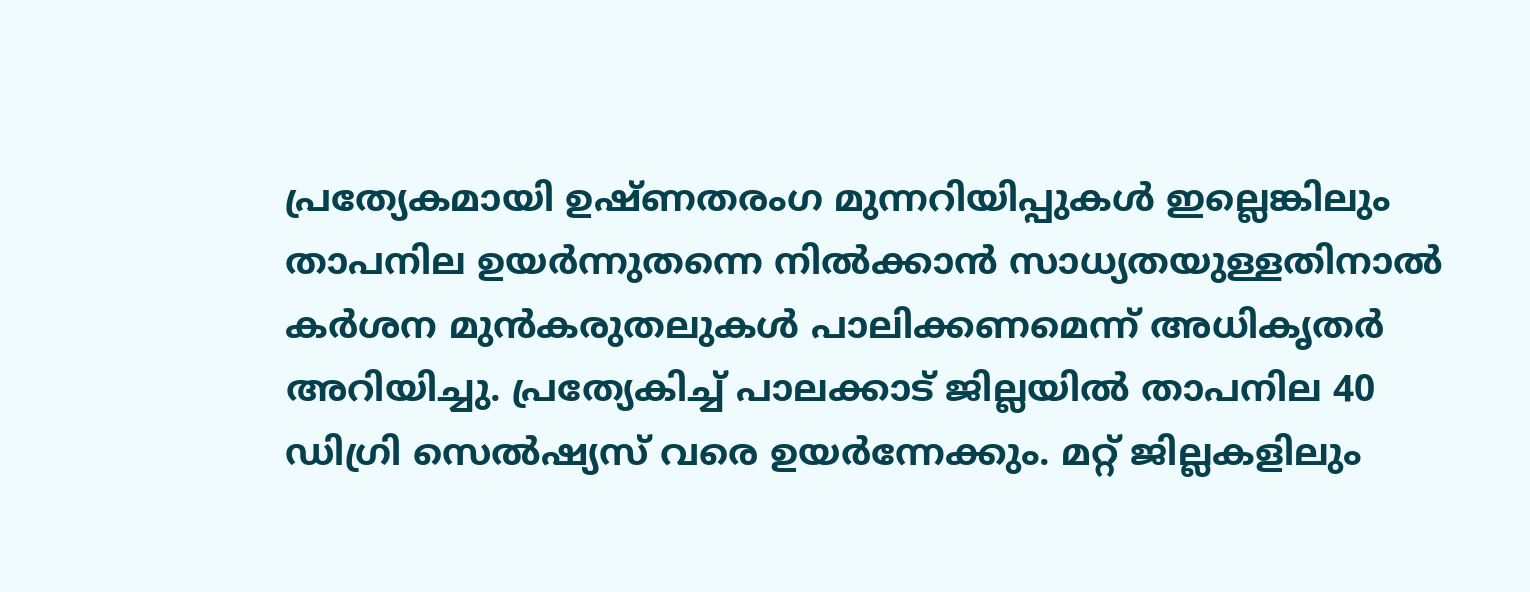പ്രത്യേകമായി ഉഷ്ണതരംഗ മുന്നറിയിപ്പുകൾ ഇല്ലെങ്കിലും താപനില ഉയർന്നുതന്നെ നിൽക്കാൻ സാധ്യതയുള്ളതിനാൽ കർശന മുൻകരുതലുകൾ പാലിക്കണമെന്ന് അധികൃതർ അറിയിച്ചു. പ്രത്യേകിച്ച് പാലക്കാട് ജില്ലയിൽ താപനില 40 ഡിഗ്രി സെൽഷ്യസ് വരെ ഉയർന്നേക്കും. മറ്റ് ജില്ലകളിലും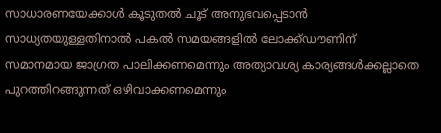സാധാരണയേക്കാൾ കൂടുതൽ ചൂട് അനുഭവപ്പെടാൻ സാധ്യതയുള്ളതിനാൽ പകൽ സമയങ്ങളിൽ ലോക്ക്ഡൗണിന് സമാനമായ ജാഗ്രത പാലിക്കണമെന്നും അത്യാവശ്യ കാര്യങ്ങൾക്കല്ലാതെ പുറത്തിറങ്ങുന്നത് ഒഴിവാക്കണമെന്നും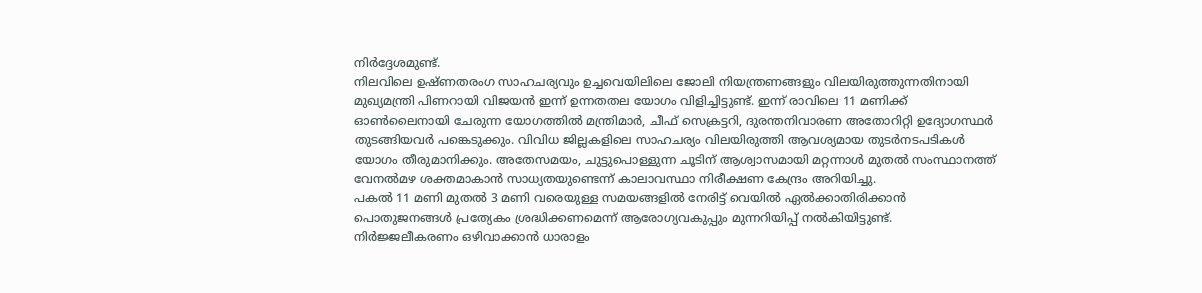നിർദ്ദേശമുണ്ട്.
നിലവിലെ ഉഷ്ണതരംഗ സാഹചര്യവും ഉച്ചവെയിലിലെ ജോലി നിയന്ത്രണങ്ങളും വിലയിരുത്തുന്നതിനായി മുഖ്യമന്ത്രി പിണറായി വിജയൻ ഇന്ന് ഉന്നതതല യോഗം വിളിച്ചിട്ടുണ്ട്. ഇന്ന് രാവിലെ 11 മണിക്ക് ഓൺലൈനായി ചേരുന്ന യോഗത്തിൽ മന്ത്രിമാർ, ചീഫ് സെക്രട്ടറി, ദുരന്തനിവാരണ അതോറിറ്റി ഉദ്യോഗസ്ഥർ തുടങ്ങിയവർ പങ്കെടുക്കും. വിവിധ ജില്ലകളിലെ സാഹചര്യം വിലയിരുത്തി ആവശ്യമായ തുടർനടപടികൾ യോഗം തീരുമാനിക്കും. അതേസമയം, ചുട്ടുപൊള്ളുന്ന ചൂടിന് ആശ്വാസമായി മറ്റന്നാൾ മുതൽ സംസ്ഥാനത്ത് വേനൽമഴ ശക്തമാകാൻ സാധ്യതയുണ്ടെന്ന് കാലാവസ്ഥാ നിരീക്ഷണ കേന്ദ്രം അറിയിച്ചു.
പകൽ 11 മണി മുതൽ 3 മണി വരെയുള്ള സമയങ്ങളിൽ നേരിട്ട് വെയിൽ ഏൽക്കാതിരിക്കാൻ പൊതുജനങ്ങൾ പ്രത്യേകം ശ്രദ്ധിക്കണമെന്ന് ആരോഗ്യവകുപ്പും മുന്നറിയിപ്പ് നൽകിയിട്ടുണ്ട്. നിർജ്ജലീകരണം ഒഴിവാക്കാൻ ധാരാളം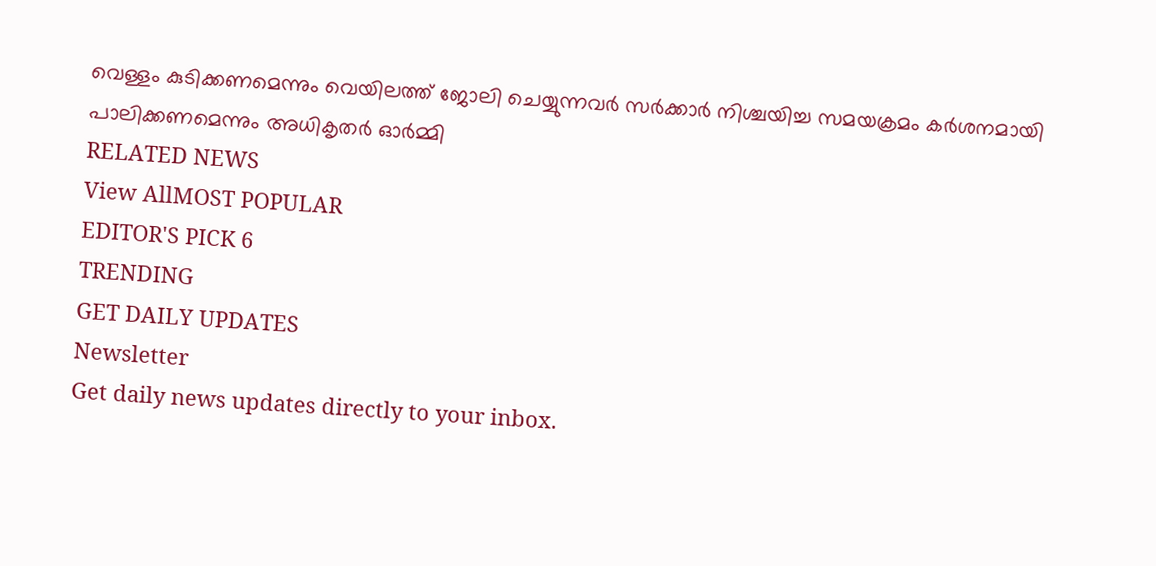വെള്ളം കുടിക്കണമെന്നും വെയിലത്ത് ജോലി ചെയ്യുന്നവർ സർക്കാർ നിശ്ചയിച്ച സമയക്രമം കർശനമായി പാലിക്കണമെന്നും അധികൃതർ ഓർമ്മി
RELATED NEWS
View AllMOST POPULAR
EDITOR'S PICK 6
TRENDING
GET DAILY UPDATES
Newsletter
Get daily news updates directly to your inbox.